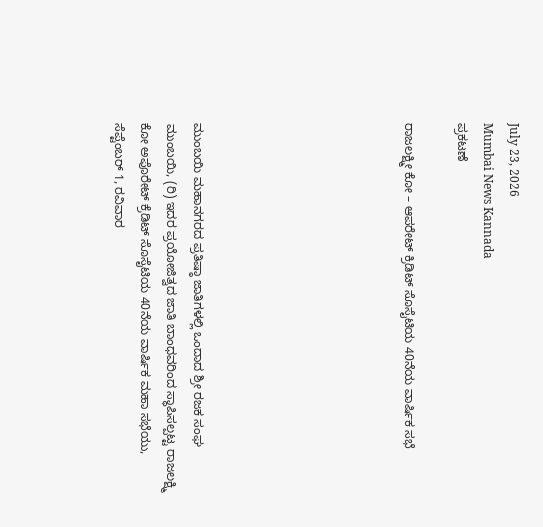July 23, 2026
Mumbai News Kannada
ಪ್ರಕಟಣೆ

ರಾಜಲಕ್ಷ್ಮೀ ಕೋ – ಆಪರೇಟ್ ಕ್ರಿಡಿಟ್ ಸೊಸೈಟಿಯ 40ನೆಯ ವಾರ್ಷಿಕ ಸಭೆ







ಮುಂಬಯಿ ಮಹಾನಗರದ ಪ್ರತಿಷ್ಠಾ ಜಾತಿಗಳಲ್ಲಿ ಒಂದಾದ ಶ್ರೀ ರಜಕ ಸಂಘ ಮುಂಬಯಿ, (ರಿ) ಇದರ ಪ್ರಯೋಜಿತ್ವದ ಜಾತಿ ಬಾಂಧವರಿಂದ ಸ್ಥಾಪಿಸಲ್ಪಟ್ಟ ರಾಜಲಕ್ಷ್ಮಿ ಕೋ ಅಪೊರೇಟ್ ಕ್ರೆಡಿಟ್ ಸೊಸೈಟಿಯ 40ನೆಯ ವಾರ್ಷಿಕ ಮಹಾ ಸಭೆಯು, ಸೆಪ್ಟೆಂಬರ್ 1, ರವಿವಾರ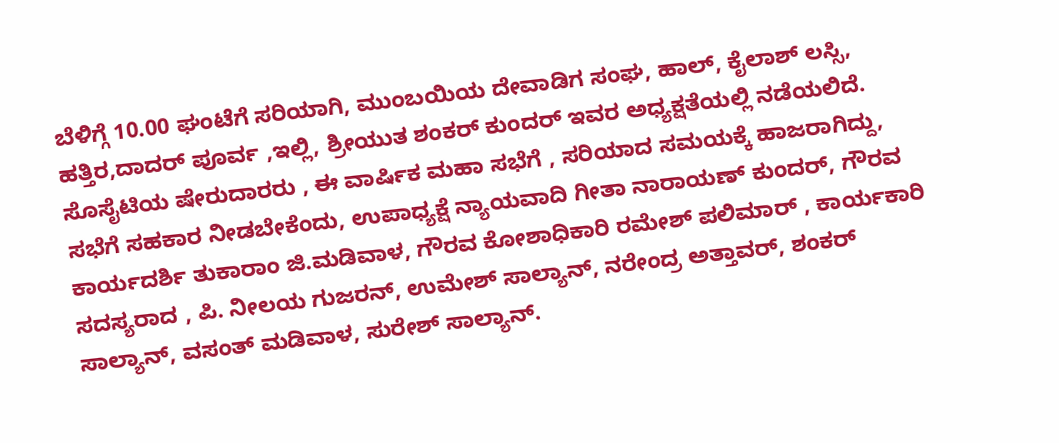ಬೆಳಿಗ್ಗೆ 10.00 ಘಂಟೆಗೆ ಸರಿಯಾಗಿ, ಮುಂಬಯಿಯ ದೇವಾಡಿಗ ಸಂಘ, ಹಾಲ್, ಕೈಲಾಶ್ ಲಸ್ಸಿ, ಹತ್ತಿರ,ದಾದರ್ ಪೂರ್ವ ,ಇಲ್ಲಿ, ಶ್ರೀಯುತ ಶಂಕರ್ ಕುಂದರ್ ಇವರ ಅಧ್ಯಕ್ಷತೆಯಲ್ಲಿ ನಡೆಯಲಿದೆ. ಸೊಸೈಟಿಯ ಷೇರುದಾರರು , ಈ ವಾರ್ಷಿಕ ಮಹಾ ಸಭೆಗೆ , ಸರಿಯಾದ ಸಮಯಕ್ಕೆ ಹಾಜರಾಗಿದ್ದು, ಸಭೆಗೆ ಸಹಕಾರ ನೀಡಬೇಕೆಂದು, ಉಪಾಧ್ಯಕ್ಷೆ ನ್ಯಾಯವಾದಿ ಗೀತಾ ನಾರಾಯಣ್ ಕುಂದರ್, ಗೌರವ ಕಾರ್ಯದರ್ಶಿ ತುಕಾರಾಂ ಜಿ.ಮಡಿವಾಳ, ಗೌರವ ಕೋಶಾಧಿಕಾರಿ ರಮೇಶ್ ಪಲಿಮಾರ್ , ಕಾರ್ಯಕಾರಿ ಸದಸ್ಯರಾದ , ಪಿ. ನೀಲಯ ಗುಜರನ್, ಉಮೇಶ್ ಸಾಲ್ಯಾನ್, ನರೇಂದ್ರ ಅತ್ತಾವರ್, ಶಂಕರ್ ಸಾಲ್ಯಾನ್, ವಸಂತ್ ಮಡಿವಾಳ, ಸುರೇಶ್ ಸಾಲ್ಯಾನ್.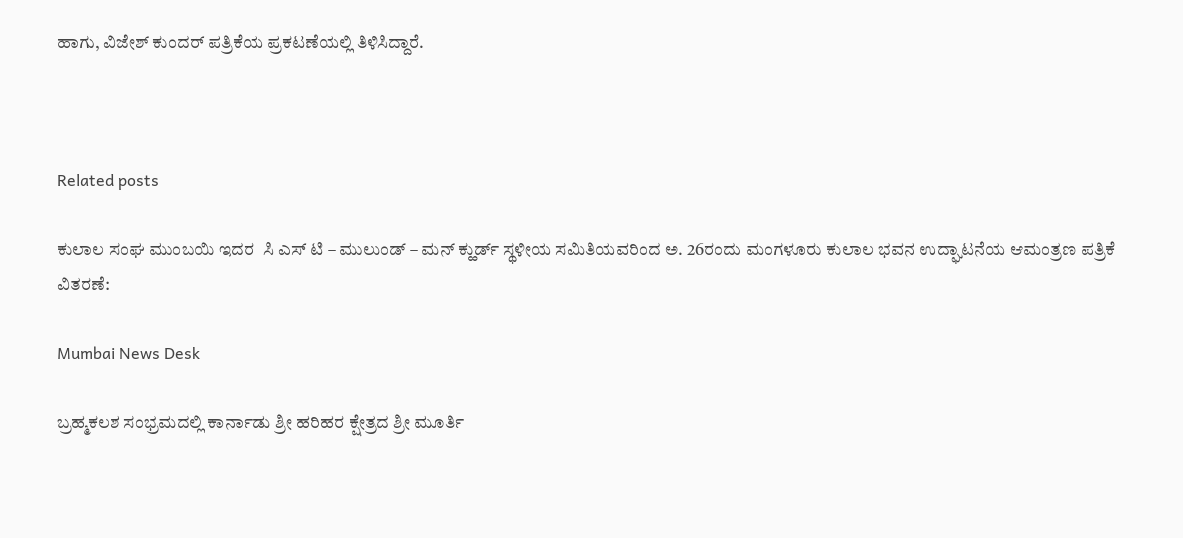ಹಾಗು, ವಿಜೇಶ್ ಕುಂದರ್ ಪತ್ರಿಕೆಯ ಪ್ರಕಟಣೆಯಲ್ಲಿ ತಿಳಿಸಿದ್ದಾರೆ.



Related posts

ಕುಲಾಲ ಸಂಘ ಮುಂಬಯಿ ಇದರ  ಸಿ ಎಸ್ ಟಿ – ಮುಲುಂಡ್ – ಮನ್ ಕ್ಹುರ್ಡ್ ಸ್ಥಳೀಯ ಸಮಿತಿಯವರಿಂದ ಅ. 26ರಂದು ಮಂಗಳೂರು ಕುಲಾಲ ಭವನ ಉದ್ಘಾಟನೆಯ ಆಮಂತ್ರಣ ಪತ್ರಿಕೆ ವಿತರಣೆ:

Mumbai News Desk

ಬ್ರಹ್ಮಕಲಶ ಸಂಭ್ರಮದಲ್ಲಿ ಕಾರ್ನಾಡು ಶ್ರೀ ಹರಿಹರ ಕ್ಷೇತ್ರದ ಶ್ರೀ ಮೂರ್ತಿ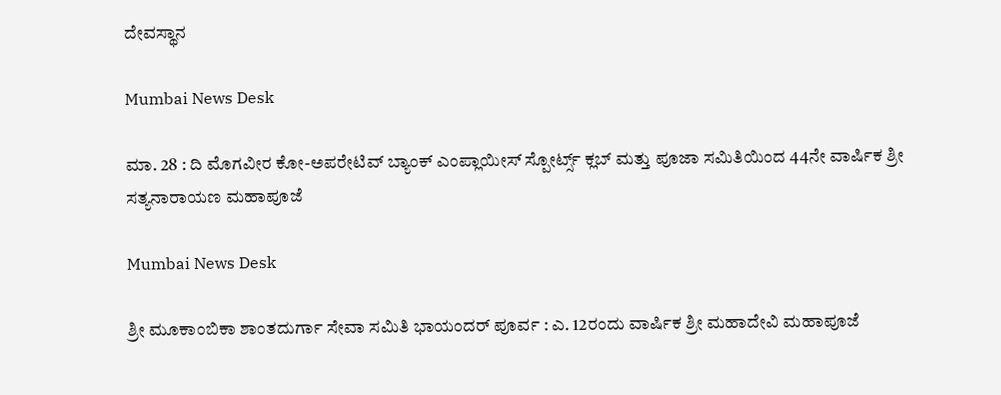ದೇವಸ್ಥಾನ

Mumbai News Desk

ಮಾ. 28 : ದಿ ಮೊಗವೀರ ಕೋ-ಅಪರೇಟಿವ್ ಬ್ಯಾಂಕ್ ಎಂಪ್ಲಾಯೀಸ್ ಸ್ಪೋರ್ಟ್ಸ್ ಕ್ಲಬ್ ಮತ್ತು ಪೂಜಾ ಸಮಿತಿಯಿಂದ 44ನೇ ವಾರ್ಷಿಕ ಶ್ರೀ ಸತ್ಯನಾರಾಯಣ ಮಹಾಪೂಜೆ

Mumbai News Desk

ಶ್ರೀ ಮೂಕಾಂಬಿಕಾ ಶಾಂತದುರ್ಗಾ ಸೇವಾ ಸಮಿತಿ ಭಾಯಂದರ್ ಪೂರ್ವ : ಎ. 12ರಂದು ವಾರ್ಷಿಕ ಶ್ರೀ ಮಹಾದೇವಿ ಮಹಾಪೂಜೆ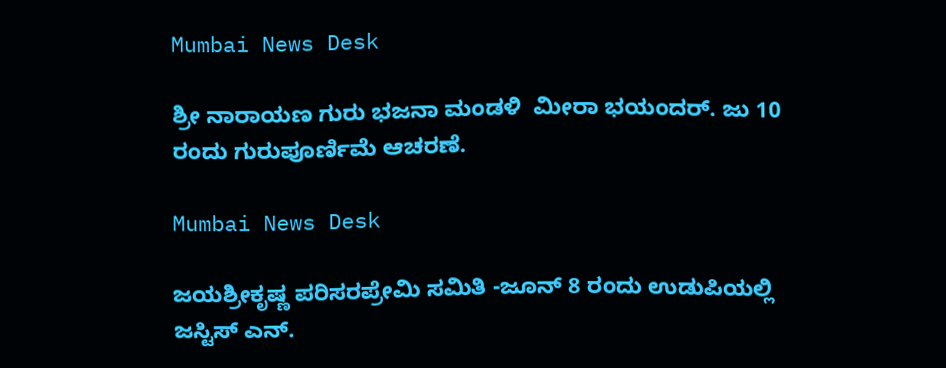Mumbai News Desk

ಶ್ರೀ ನಾರಾಯಣ ಗುರು ಭಜನಾ ಮಂಡಳಿ  ಮೀರಾ ಭಯಂದರ್. ಜು 10 ರಂದು ಗುರುಪೂರ್ಣಿಮೆ ಆಚರಣೆ.

Mumbai News Desk

ಜಯಶ್ರೀಕೃಷ್ಣ ಪರಿಸರಪ್ರೇಮಿ ಸಮಿತಿ -ಜೂನ್ 8 ರಂದು ಉಡುಪಿಯಲ್ಲಿ ಜಸ್ಟಿಸ್ ಎನ್.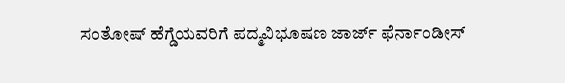ಸಂತೋಷ್ ಹೆಗ್ಡೆಯವರಿಗೆ ಪದ್ಮವಿಭೂಷಣ ಜಾರ್ಜ್ ಫೆರ್ನಾಂಡೀಸ್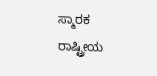ಸ್ಮಾರಕ ರಾಷ್ಟ್ರೀಯ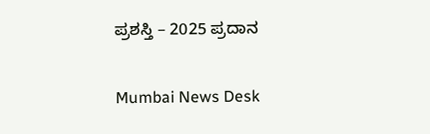ಪ್ರಶಸ್ತಿ – 2025 ಪ್ರದಾನ

Mumbai News Desk